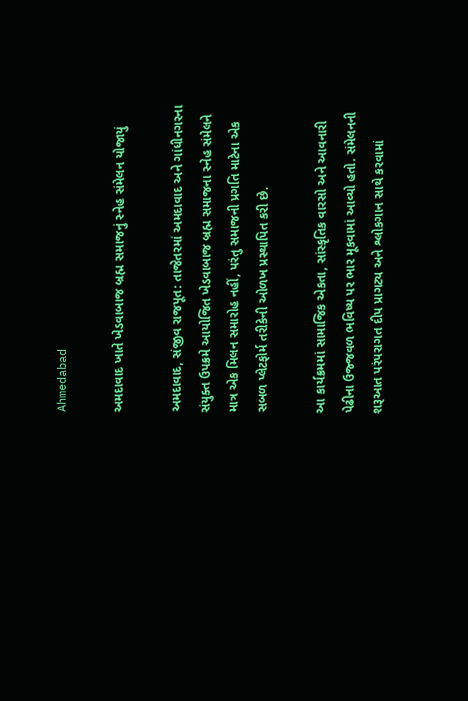Ahmedabad

અમદાવાદ ખાતે ખેડવાબાજ બ્રહ્મ સમાજનું સ્નેહ સંમેલન યોજાયું

અમદાવાદ, સંજીવ રાજપૂત: તાજેતરમાં અમદાવાદ અને ગાંધીનગરના સંયુક્ત ઉપક્રમે આયોજિત ખેડવાબાજ બ્રહ્મ સમાજના સ્નેહ સંમેલને માત્ર એક મિલન સમારોહ નહીં, પરંતુ સમાજની પ્રગતિ માટેના એક સબળ પ્લેટફોર્મ તરીકેની ઓળખ પ્રસ્થાપિત કરી છે.

આ કાર્યક્રમમાં સામાજિક એકતા, સાંસ્કૃતિક વારસો અને આવનારી પેઢીના ઉજ્જવળ ભવિષ્ય પર ભાર મૂકવામાં આવ્યો હતો. સંમેલનની શરૂઆત પરંપરાગત દીપ પ્રાગટ્ય અને શ્લોકગાન સાથે કરવામાં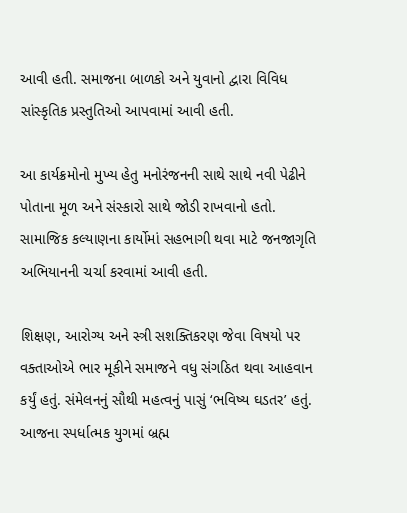આવી હતી. સમાજના બાળકો અને યુવાનો દ્વારા વિવિધ સાંસ્કૃતિક પ્રસ્તુતિઓ આપવામાં આવી હતી.

આ કાર્યક્રમોનો મુખ્ય હેતુ મનોરંજનની સાથે સાથે નવી પેઢીને પોતાના મૂળ અને સંસ્કારો સાથે જોડી રાખવાનો હતો. સામાજિક કલ્યાણના કાર્યોમાં સહભાગી થવા માટે જનજાગૃતિ અભિયાનની ચર્ચા કરવામાં આવી હતી.

શિક્ષણ, આરોગ્ય અને સ્ત્રી સશક્તિકરણ જેવા વિષયો પર વક્તાઓએ ભાર મૂકીને સમાજને વધુ સંગઠિત થવા આહવાન કર્યું હતું. સંમેલનનું સૌથી મહત્વનું પાસું ‘ભવિષ્ય ઘડતર’ હતું. આજના સ્પર્ધાત્મક યુગમાં બ્રહ્મ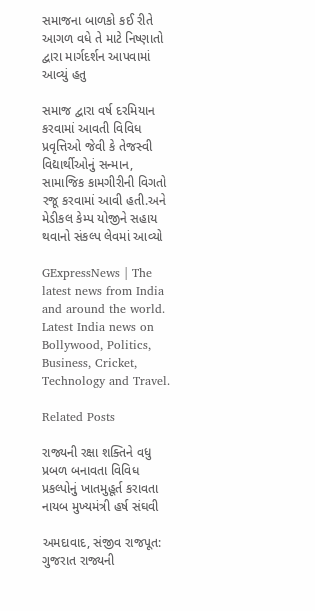સમાજના બાળકો કઈ રીતે આગળ વધે તે માટે નિષ્ણાતો દ્વારા માર્ગદર્શન આપવામાં આવ્યું હતુ

સમાજ દ્વારા વર્ષ દરમિયાન કરવામાં આવતી વિવિધ પ્રવૃત્તિઓ જેવી કે તેજસ્વી વિદ્યાર્થીઓનું સન્માન, સામાજિક કામગીરીની વિગતો રજૂ કરવામાં આવી હતી.અને મેડીકલ કેમ્પ યોજીને સહાય થવાનો સંકલ્પ લેવમાં આવ્યો

GExpressNews | The latest news from India and around the world. Latest India news on Bollywood, Politics, Business, Cricket, Technology and Travel.

Related Posts

રાજ્યની રક્ષા શક્તિને વધુ પ્રબળ બનાવતા વિવિધ પ્રકલ્પોનું ખાતમુહૂર્ત કરાવતા નાયબ મુખ્યમંત્રી હર્ષ સંઘવી

અમદાવાદ, સંજીવ રાજપૂત: ગુજરાત રાજ્યની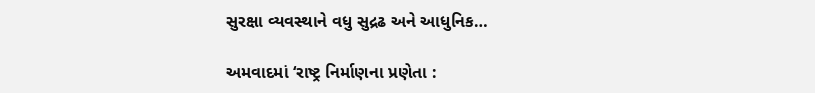સુરક્ષા વ્યવસ્થાને વધુ સુદ્રઢ અને આધુનિક…

અમવાદમાં ‘રાષ્ટ્ર નિર્માણના પ્રણેતા :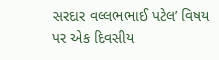સરદાર વલ્લભભાઈ પટેલ’ વિષય પર એક દિવસીય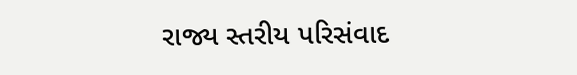રાજ્ય સ્તરીય પરિસંવાદ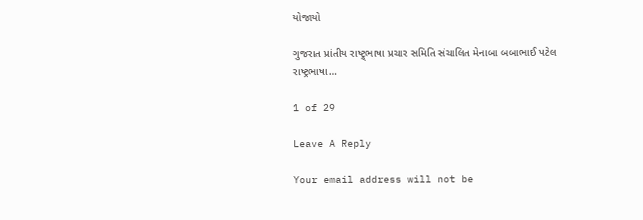યોજાયો

ગુજરાત પ્રાંતીય રાષ્ટ્ર્ભાષા પ્રચાર સમિતિ સંચાલિત મેનાબા બબાભાઈ પટેલ રાષ્ટ્રભાષા…

1 of 29

Leave A Reply

Your email address will not be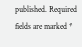published. Required fields are marked *